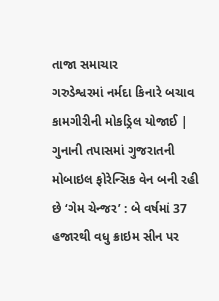તાજા સમાચાર
ગરુડેશ્વરમાં નર્મદા કિનારે બચાવ કામગીરીની મોકડ્રિલ યોજાઈ | ગુનાની તપાસમાં ગુજરાતની મોબાઇલ ફોરેન્સિક વેન બની રહી છે ‘ગેમ ચેન્જર’ : બે વર્ષમાં 37 હજારથી વધુ ક્રાઇમ સીન પર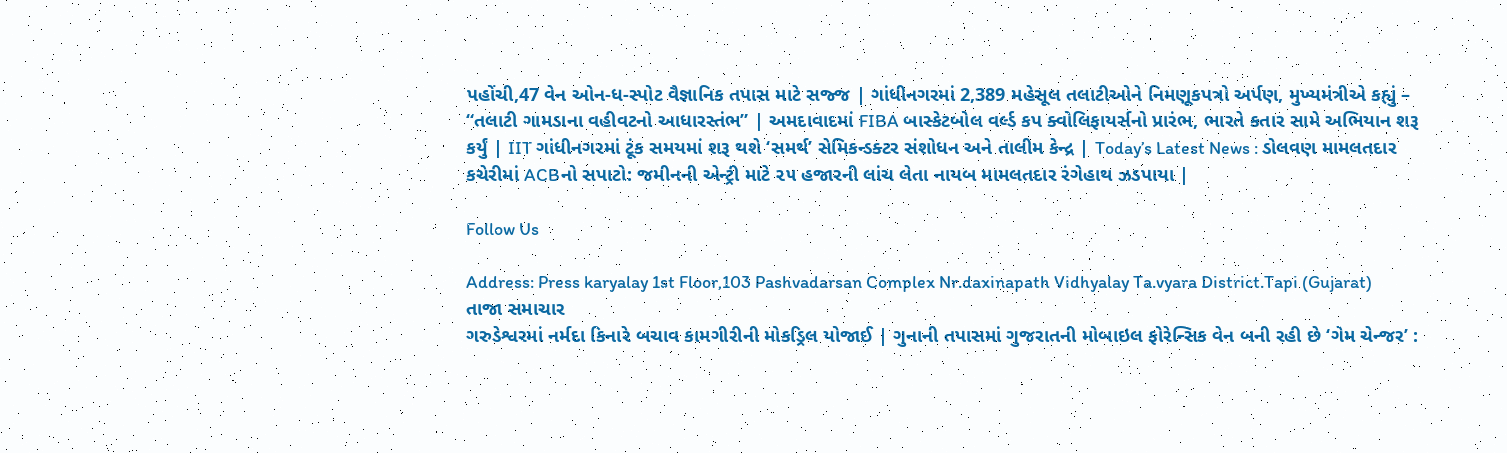પહોંચી,47 વેન ઓન-ધ-સ્પોટ વૈજ્ઞાનિક તપાસ માટે સજ્જ | ગાંધીનગરમાં 2,389 મહેસૂલ તલાટીઓને નિમણૂકપત્રો અર્પણ, મુખ્યમંત્રીએ કહ્યું – “તલાટી ગામડાના વહીવટનો આધારસ્તંભ” | અમદાવાદમાં FIBA બાસ્કેટબોલ વર્લ્ડ કપ ક્વોલિફાયર્સનો પ્રારંભ, ભારતે કતાર સામે અભિયાન શરૂ કર્યું | IIT ગાંધીનગરમાં ટૂંક સમયમાં શરૂ થશે ‘સમર્થ’ સેમિકન્ડક્ટર સંશોધન અને તાલીમ કેન્દ્ર | Today’s Latest News : ડોલવણ મામલતદાર કચેરીમાં ACBનો સપાટો: જમીનની એન્ટ્રી માટે ૨૫ હજારની લાંચ લેતા નાયબ મામલતદાર રંગેહાથ ઝડપાયા |

Follow Us

Address: Press karyalay 1st Floor,103 Pashvadarsan Complex Nr.daxinapath Vidhyalay Ta.vyara District.Tapi (Gujarat)
તાજા સમાચાર
ગરુડેશ્વરમાં નર્મદા કિનારે બચાવ કામગીરીની મોકડ્રિલ યોજાઈ | ગુનાની તપાસમાં ગુજરાતની મોબાઇલ ફોરેન્સિક વેન બની રહી છે ‘ગેમ ચેન્જર’ :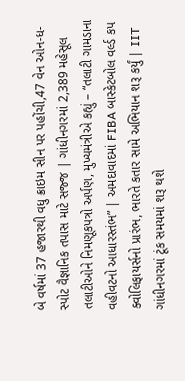બે વર્ષમાં 37 હજારથી વધુ ક્રાઇમ સીન પર પહોંચી,47 વેન ઓન-ધ-સ્પોટ વૈજ્ઞાનિક તપાસ માટે સજ્જ | ગાંધીનગરમાં 2,389 મહેસૂલ તલાટીઓને નિમણૂકપત્રો અર્પણ, મુખ્યમંત્રીએ કહ્યું – “તલાટી ગામડાના વહીવટનો આધારસ્તંભ” | અમદાવાદમાં FIBA બાસ્કેટબોલ વર્લ્ડ કપ ક્વોલિફાયર્સનો પ્રારંભ, ભારતે કતાર સામે અભિયાન શરૂ કર્યું | IIT ગાંધીનગરમાં ટૂંક સમયમાં શરૂ થશે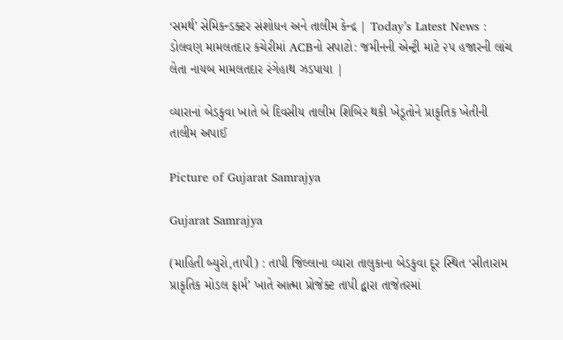‘સમર્થ’ સેમિકન્ડક્ટર સંશોધન અને તાલીમ કેન્દ્ર | Today’s Latest News : ડોલવણ મામલતદાર કચેરીમાં ACBનો સપાટો: જમીનની એન્ટ્રી માટે ૨૫ હજારની લાંચ લેતા નાયબ મામલતદાર રંગેહાથ ઝડપાયા |

વ્યારાનાં બેડકુવા ખાતે બે દિવસીય તાલીમ શિબિર થકી ખેડૂતોને પ્રાકૃતિક ખેતીની તાલીમ અપાઈ

Picture of Gujarat Samrajya

Gujarat Samrajya

(માહિતી બ્યુરો,તાપી) : તાપી જિલ્લાના વ્યારા તાલુકાના બેડકુવા દૂર સ્થિત ‘સીતારામ પ્રાકૃતિક મોડલ ફાર્મ’ ખાતે આત્મા પ્રોજેક્ટ તાપી દ્વારા તાજેતરમાં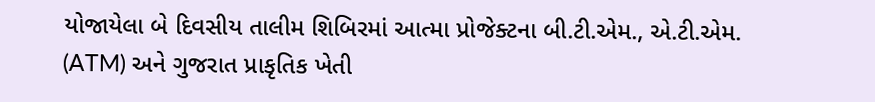યોજાયેલા બે દિવસીય તાલીમ શિબિરમાં આત્મા પ્રોજેક્ટના બી.ટી.એમ., એ.ટી.એમ. (ATM) અને ગુજરાત પ્રાકૃતિક ખેતી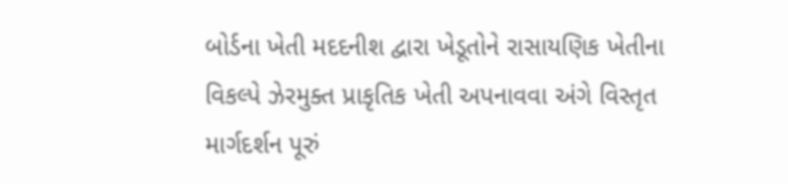બોર્ડના ખેતી મદદનીશ દ્વારા ખેડૂતોને રાસાયણિક ખેતીના વિકલ્પે ઝેરમુક્ત પ્રાકૃતિક ખેતી અપનાવવા અંગે વિસ્તૃત માર્ગદર્શન પૂરું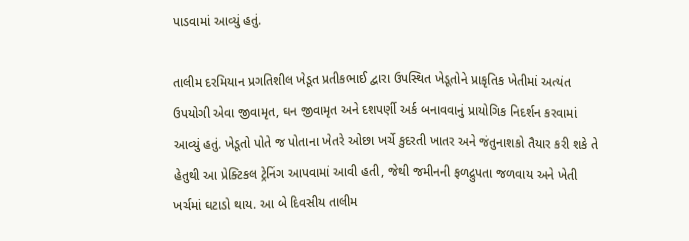પાડવામાં આવ્યું હતું.

તાલીમ દરમિયાન પ્રગતિશીલ ખેડૂત પ્રતીકભાઈ દ્વારા ઉપસ્થિત ખેડૂતોને પ્રાકૃતિક ખેતીમાં અત્યંત ઉપયોગી એવા જીવામૃત, ઘન જીવામૃત અને દશપર્ણી અર્ક બનાવવાનું પ્રાયોગિક નિદર્શન કરવામાં આવ્યું હતું. ખેડૂતો પોતે જ પોતાના ખેતરે ઓછા ખર્ચે કુદરતી ખાતર અને જંતુનાશકો તૈયાર કરી શકે તે હેતુથી આ પ્રેક્ટિકલ ટ્રેનિંગ આપવામાં આવી હતી, જેથી જમીનની ફળદ્રુપતા જળવાય અને ખેતી ખર્ચમાં ઘટાડો થાય. આ બે દિવસીય તાલીમ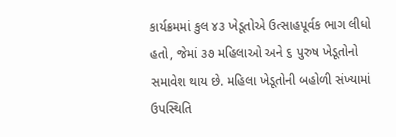કાર્યક્રમમાં કુલ ૪૩ ખેડૂતોએ ઉત્સાહપૂર્વક ભાગ લીધો હતો, જેમાં ૩૭ મહિલાઓ અને ૬ પુરુષ ખેડૂતોનો સમાવેશ થાય છે. મહિલા ખેડૂતોની બહોળી સંખ્યામાં ઉપસ્થિતિ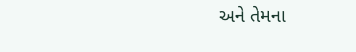અને તેમના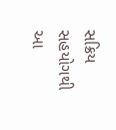સક્રિય સહયોગથી આ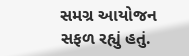સમગ્ર આયોજન સફળ રહ્યું હતું.